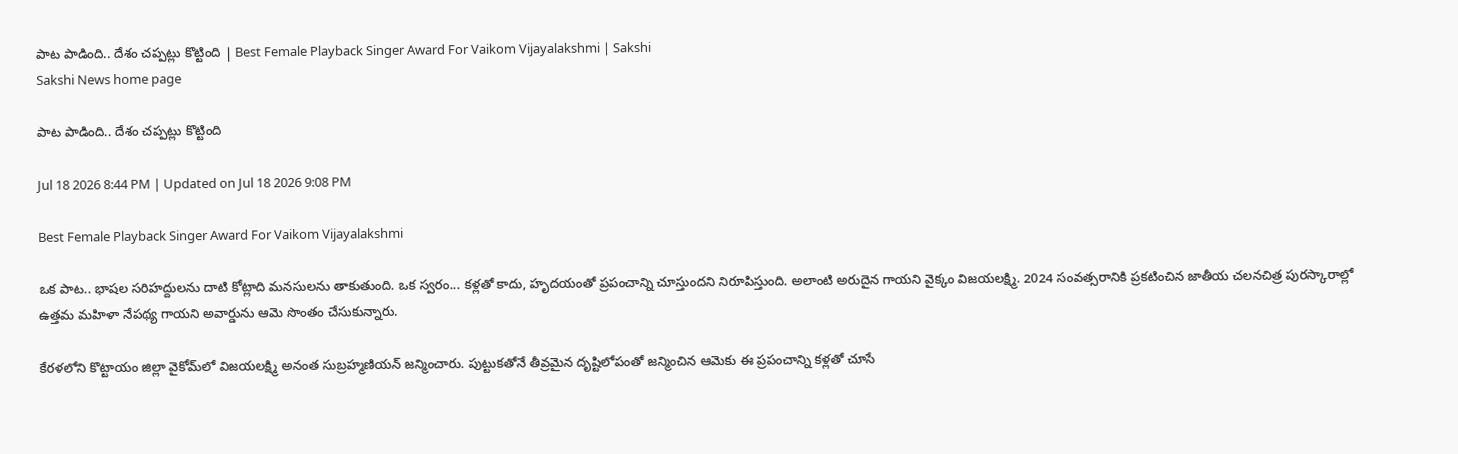పాట పాడింది.. దేశం చప్పట్లు కొట్టింది | Best Female Playback Singer Award For Vaikom Vijayalakshmi | Sakshi
Sakshi News home page

పాట పాడింది.. దేశం చప్పట్లు కొట్టింది

Jul 18 2026 8:44 PM | Updated on Jul 18 2026 9:08 PM

Best Female Playback Singer Award For Vaikom Vijayalakshmi

ఒక పాట.. భాషల సరిహద్దులను దాటి కోట్లాది మనసులను తాకుతుంది. ఒక స్వరం... కళ్లతో కాదు, హృదయంతో ప్రపంచాన్ని చూస్తుందని నిరూపిస్తుంది. అలాంటి అరుదైన గాయని వైక్కం విజయలక్ష్మి. 2024 సంవత్సరానికి ప్రకటించిన జాతీయ చలనచిత్ర పురస్కారాల్లో ఉత్తమ మహిళా నేపథ్య గాయని అవార్డును ఆమె సొంతం చేసుకున్నారు.

కేరళలోని కొట్టాయం జిల్లా వైకోమ్‌లో విజయలక్ష్మి అనంత సుబ్రహ్మణియన్ జన్మించారు. పుట్టుకతోనే తీవ్రమైన దృష్టిలోపంతో జన్మించిన ఆమెకు ఈ ప్రపంచాన్ని కళ్లతో చూసే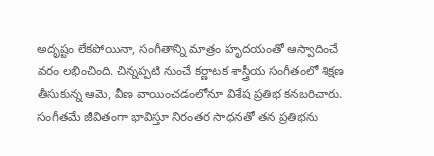అదృష్టం లేకపోయినా, సంగీతాన్ని మాత్రం హృదయంతో ఆస్వాదించే వరం లభించింది. చిన్నప్పటి నుంచే కర్ణాటక శాస్త్రీయ సంగీతంలో శిక్షణ తీసుకున్న ఆమె, వీణ వాయించడంలోనూ విశేష ప్రతిభ కనబరిచారు. సంగీతమే జీవితంగా భావిస్తూ నిరంతర సాధనతో తన ప్రతిభను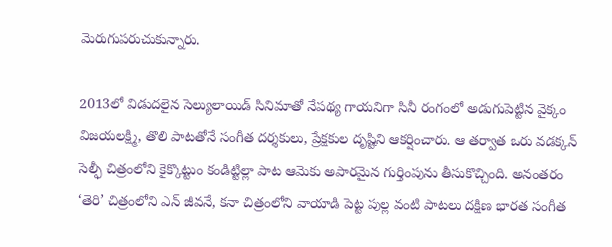మెరుగుపరుచుకున్నారు.

2013లో విడుదలైన సెల్యులాయిడ్ సినిమాతో నేపథ్య గాయనిగా సినీ రంగంలో అడుగుపెట్టిన వైక్కం విజయలక్ష్మి, తొలి పాటతోనే సంగీత దర్శకులు, ప్రేక్షకుల దృష్టిని ఆకర్షించారు. ఆ తర్వాత ఒరు వడక్కన్ సెల్ఫీ చిత్రంలోని కైక్కొట్టుం కండిట్టిల్లా పాట ఆమెకు అపారమైన గుర్తింపును తీసుకొచ్చింది. అనంతరం ‘తెరి’ చిత్రంలోని ఎన్ జీవనే, కనా చిత్రంలోని వాయాడి పెట్ట పుల్ల వంటి పాటలు దక్షిణ భారత సంగీత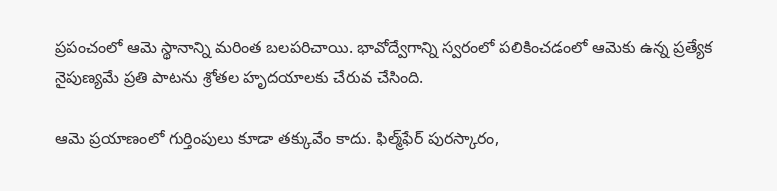ప్రపంచంలో ఆమె స్థానాన్ని మరింత బలపరిచాయి. భావోద్వేగాన్ని స్వరంలో పలికించడంలో ఆమెకు ఉన్న ప్రత్యేక నైపుణ్యమే ప్రతి పాటను శ్రోతల హృదయాలకు చేరువ చేసింది.

ఆమె ప్రయాణంలో గుర్తింపులు కూడా తక్కువేం కాదు. ఫిల్మ్‌ఫేర్ పురస్కారం,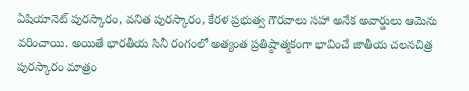ఏషియానెట్ పురస్కారం, వనిత పురస్కారం, కేరళ ప్రభుత్వ గౌరవాలు సహా అనేక అవార్డులు ఆమెను వరించాయి. అయితే భారతీయ సినీ రంగంలో అత్యంత ప్రతిష్ఠాత్మకంగా భావించే జాతీయ చలనచిత్ర పురస్కారం మాత్రం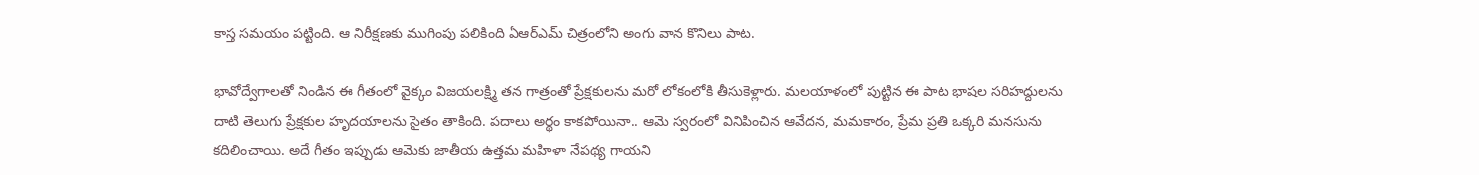కాస్త సమయం పట్టింది. ఆ నిరీక్షణకు ముగింపు పలికింది ఏఆర్‌ఎమ్‌ చిత్రంలోని అంగు వాన కొనిలు పాట.

భావోద్వేగాలతో నిండిన ఈ గీతంలో వైక్కం విజయలక్ష్మి తన గాత్రంతో ప్రేక్షకులను మరో లోకంలోకి తీసుకెళ్లారు. మలయాళంలో పుట్టిన ఈ పాట భాషల సరిహద్దులను దాటి తెలుగు ప్రేక్షకుల హృదయాలను సైతం తాకింది. పదాలు అర్థం కాకపోయినా.. ఆమె స్వరంలో వినిపించిన ఆవేదన, మమకారం, ప్రేమ ప్రతి ఒక్కరి మనసును కదిలించాయి. అదే గీతం ఇప్పుడు ఆమెకు జాతీయ ఉత్తమ మహిళా నేపథ్య గాయని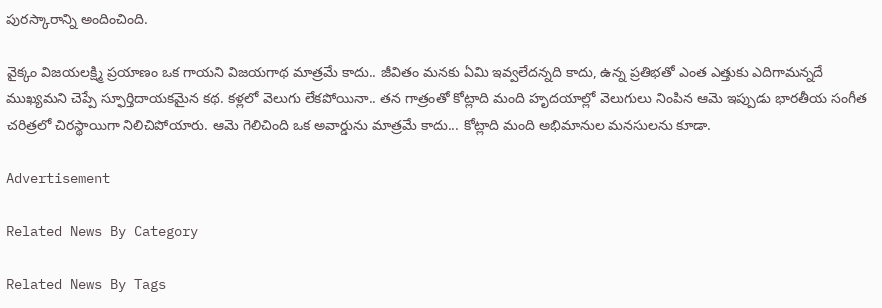పురస్కారాన్ని అందించింది.

వైక్కం విజయలక్ష్మి ప్రయాణం ఒక గాయని విజయగాథ మాత్రమే కాదు.. జీవితం మనకు ఏమి ఇవ్వలేదన్నది కాదు, ఉన్న ప్రతిభతో ఎంత ఎత్తుకు ఎదిగామన్నదే ముఖ్యమని చెప్పే స్ఫూర్తిదాయకమైన కథ. కళ్లలో వెలుగు లేకపోయినా.. తన గాత్రంతో కోట్లాది మంది హృదయాల్లో వెలుగులు నింపిన ఆమె ఇప్పుడు భారతీయ సంగీత చరిత్రలో చిరస్థాయిగా నిలిచిపోయారు. ఆమె గెలిచింది ఒక అవార్డును మాత్రమే కాదు... కోట్లాది మంది అభిమానుల మనసులను కూడా.

Advertisement

Related News By Category

Related News By Tags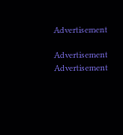Advertisement

Advertisement
Advertisement